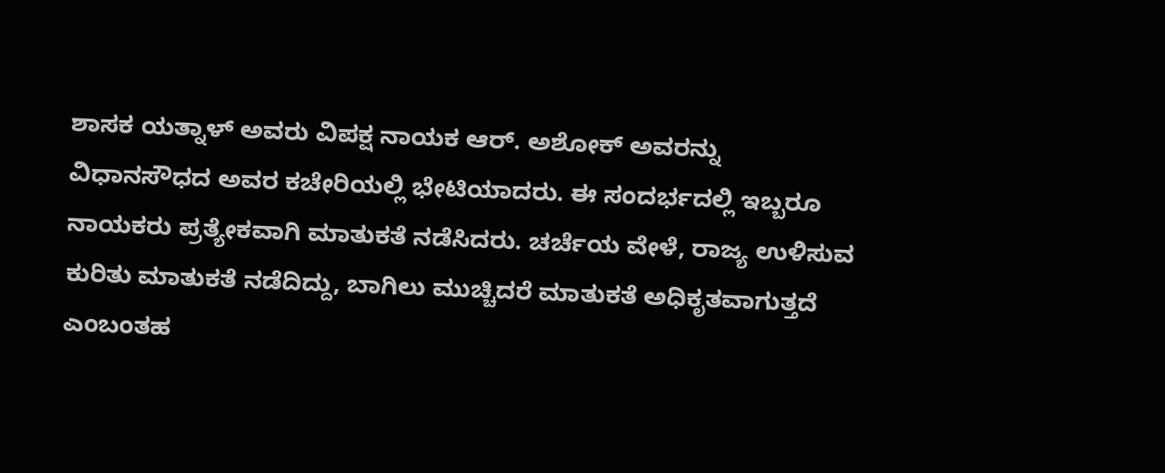ಶಾಸಕ ಯತ್ನಾಳ್ ಅವರು ವಿಪಕ್ಷ ನಾಯಕ ಆರ್. ಅಶೋಕ್ ಅವರನ್ನು ವಿಧಾನಸೌಧದ ಅವರ ಕಚೇರಿಯಲ್ಲಿ ಭೇಟಿಯಾದರು. ಈ ಸಂದರ್ಭದಲ್ಲಿ ಇಬ್ಬರೂ ನಾಯಕರು ಪ್ರತ್ಯೇಕವಾಗಿ ಮಾತುಕತೆ ನಡೆಸಿದರು. ಚರ್ಚೆಯ ವೇಳೆ, ರಾಜ್ಯ ಉಳಿಸುವ ಕುರಿತು ಮಾತುಕತೆ ನಡೆದಿದ್ದು, ಬಾಗಿಲು ಮುಚ್ಚಿದರೆ ಮಾತುಕತೆ ಅಧಿಕೃತವಾಗುತ್ತದೆ ಎಂಬಂತಹ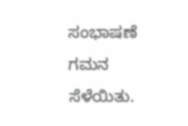ಸಂಭಾಷಣೆ ಗಮನ ಸೆಳೆಯಿತು.